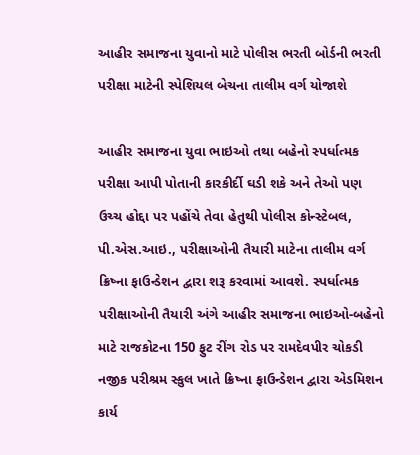આહીર સમાજના યુવાનો માટે પોલીસ ભરતી બોર્ડની ભરતી પરીક્ષા માટેની સ્પેશિયલ બેચના તાલીમ વર્ગ યોજાશે

આહીર સમાજના યુવા ભાઇઓ તથા બહેનો સ્પર્ધાત્મક પરીક્ષા આપી પોતાની કારકીર્દી ઘડી શકે અને તેઓ પણ ઉચ્ચ હોદ્દા પર પહોંચે તેવા હેતુથી પોલીસ કોન્સ્ટેબલ, પી.એસ.આઇ., પરીક્ષાઓની તૈયારી માટેના તાલીમ વર્ગ ક્રિષ્ના ફાઉન્ડેશન દ્વારા શરૂ કરવામાં આવશે. સ્પર્ધાત્મક પરીક્ષાઓની તૈયારી અંગે આહીર સમાજના ભાઇઓ-બહેનો માટે રાજકોટના 150 ફુટ રીંગ રોડ પર રામદેવપીર ચોકડી નજીક પરીશ્રમ સ્કુલ ખાતે ક્રિષ્ના ફાઉન્ડેશન દ્વારા એડમિશન કાર્ય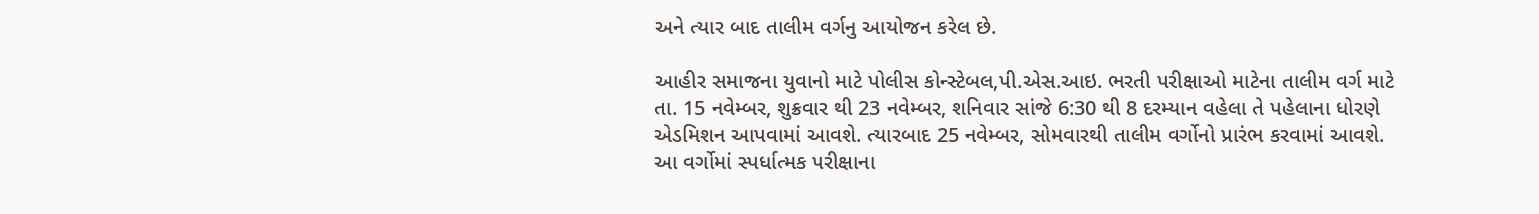અને ત્યાર બાદ તાલીમ વર્ગનુ આયોજન કરેલ છે.

આહીર સમાજના યુવાનો માટે પોલીસ કોન્સ્ટેબલ,પી.એસ.આઇ. ભરતી પરીક્ષાઓ માટેના તાલીમ વર્ગ માટે તા. 15 નવેમ્બર, શુક્રવાર થી 23 નવેમ્બર, શનિવાર સાંજે 6:30 થી 8 દરમ્યાન વહેલા તે પહેલાના ધોરણે એડમિશન આપવામાં આવશે. ત્યારબાદ 25 નવેમ્બર, સોમવારથી તાલીમ વર્ગોનો પ્રારંભ કરવામાં આવશે. આ વર્ગોમાં સ્પર્ધાત્મક પરીક્ષાના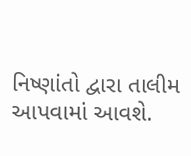નિષ્ણાંતો દ્વારા તાલીમ આપવામાં આવશે.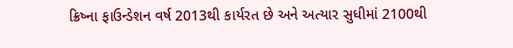ક્રિષ્ના ફાઉન્ડેશન વર્ષ 2013થી કાર્યરત છે અને અત્યાર સુધીમાં 2100થી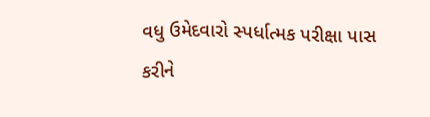વધુ ઉમેદવારો સ્પર્ધાત્મક પરીક્ષા પાસ કરીને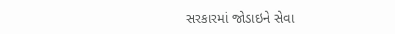સરકારમાં જોડાઇને સેવા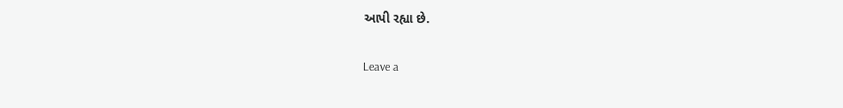આપી રહ્યા છે.

Leave a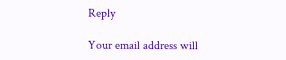Reply

Your email address will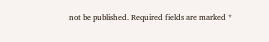not be published. Required fields are marked *